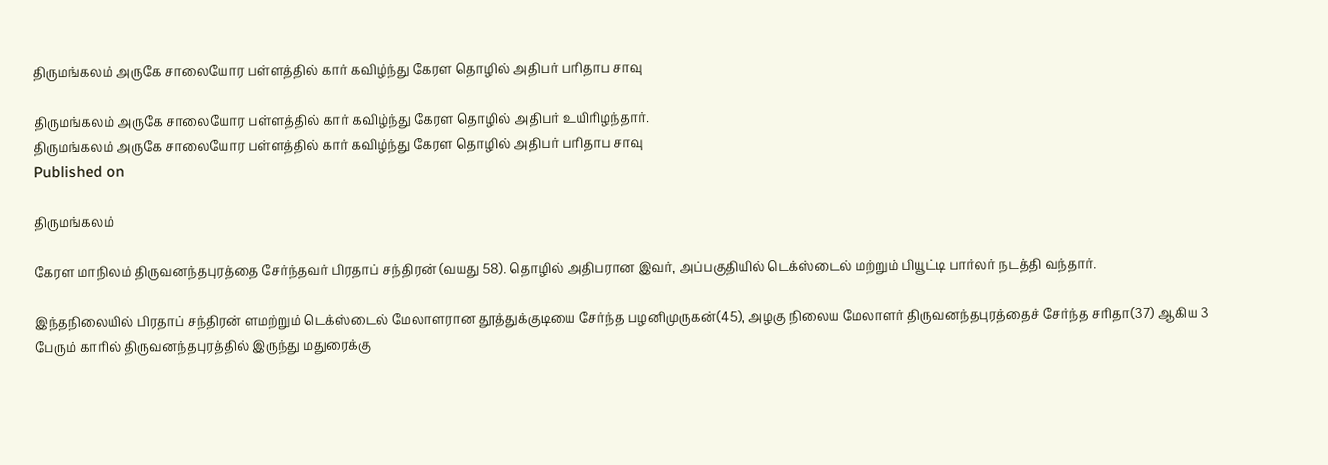திருமங்கலம் அருகே சாலையோர பள்ளத்தில் கார் கவிழ்ந்து கேரள தொழில் அதிபர் பரிதாப சாவு

திருமங்கலம் அருகே சாலையோர பள்ளத்தில் கார் கவிழ்ந்து கேரள தொழில் அதிபர் உயிரிழந்தார்.
திருமங்கலம் அருகே சாலையோர பள்ளத்தில் கார் கவிழ்ந்து கேரள தொழில் அதிபர் பரிதாப சாவு
Published on

திருமங்கலம்

கேரள மாநிலம் திருவனந்தபுரத்தை சேர்ந்தவர் பிரதாப் சந்திரன் (வயது 58). தொழில் அதிபரான இவர், அப்பகுதியில் டெக்ஸ்டைல் மற்றும் பியூட்டி பார்லர் நடத்தி வந்தார்.

இந்தநிலையில் பிரதாப் சந்திரன் ளமற்றும் டெக்ஸ்டைல் மேலாளரான தூத்துக்குடியை சேர்ந்த பழனிமுருகன்(45), அழகு நிலைய மேலாளர் திருவனந்தபுரத்தைச் சேர்ந்த சரிதா(37) ஆகிய 3 பேரும் காரில் திருவனந்தபுரத்தில் இருந்து மதுரைக்கு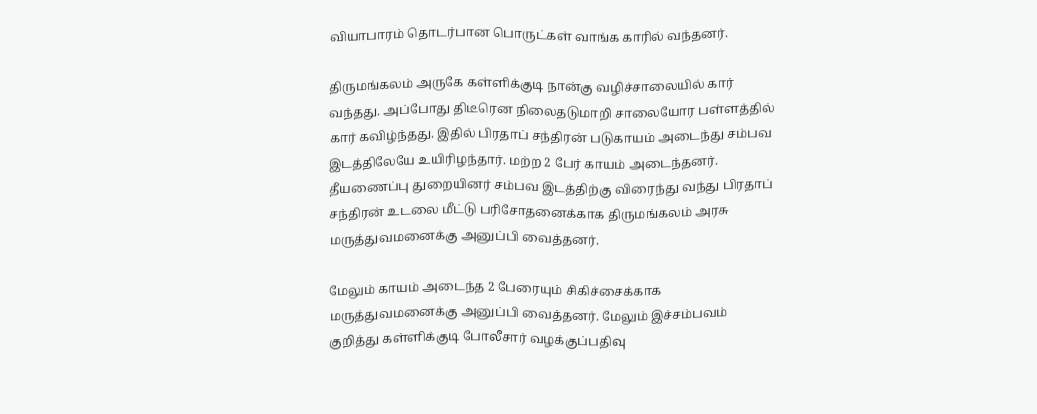வியாபாரம் தொடர்பான பொருட்கள் வாங்க காரில் வந்தனர்.

திருமங்கலம் அருகே கள்ளிக்குடி நான்கு வழிச்சாலையில் கார் வந்தது. அப்போது திடீரென நிலைதடுமாறி சாலையோர பள்ளத்தில் கார் கவிழ்ந்தது. இதில் பிரதாப் சந்திரன் படுகாயம் அடைந்து சம்பவ இடத்திலேயே உயிரிழந்தார். மற்ற 2 பேர் காயம் அடைந்தனர். தீயணைப்பு துறையினர் சம்பவ இடத்திற்கு விரைந்து வந்து பிரதாப் சந்திரன் உடலை மீட்டு பரிசோதனைக்காக திருமங்கலம் அரசு மருத்துவமனைக்கு அனுப்பி வைத்தனர்.

மேலும் காயம் அடைந்த 2 பேரையும் சிகிச்சைக்காக மருத்துவமனைக்கு அனுப்பி வைத்தனர். மேலும் இச்சம்பவம் குறித்து கள்ளிக்குடி போலீசார் வழக்குப்பதிவு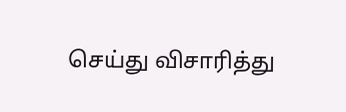செய்து விசாரித்து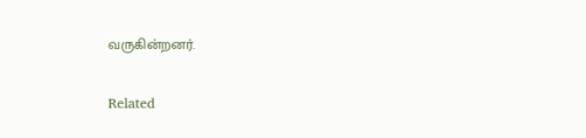வருகின்றனர்.

Related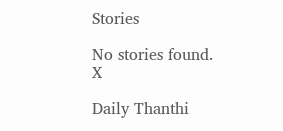Stories

No stories found.
X

Daily Thanthi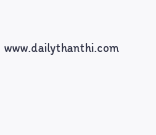www.dailythanthi.com